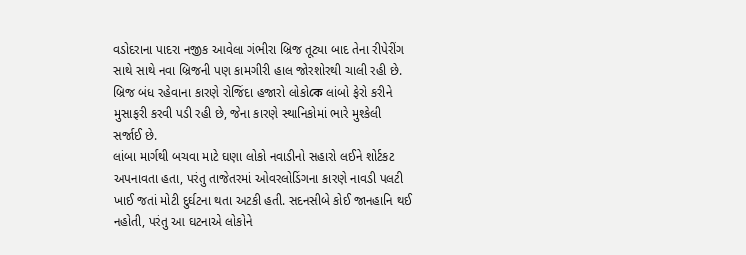વડોદરાના પાદરા નજીક આવેલા ગંભીરા બ્રિજ તૂટ્યા બાદ તેના રીપેરીંગ સાથે સાથે નવા બ્રિજની પણ કામગીરી હાલ જોરશોરથી ચાલી રહી છે. બ્રિજ બંધ રહેવાના કારણે રોજિંદા હજારો લોકોকে લાંબો ફેરો કરીને મુસાફરી કરવી પડી રહી છે, જેના કારણે સ્થાનિકોમાં ભારે મુશ્કેલી સર્જાઈ છે.
લાંબા માર્ગથી બચવા માટે ઘણા લોકો નવાડીનો સહારો લઈને શોર્ટકટ અપનાવતા હતા, પરંતુ તાજેતરમાં ઓવરલોડિંગના કારણે નાવડી પલટી ખાઈ જતાં મોટી દુર્ઘટના થતા અટકી હતી. સદનસીબે કોઈ જાનહાનિ થઈ નહોતી, પરંતુ આ ઘટનાએ લોકોને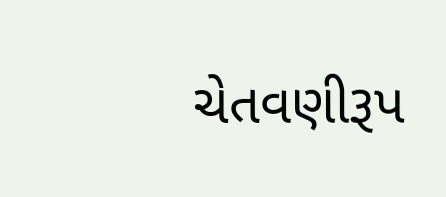ચેતવણીરૂપ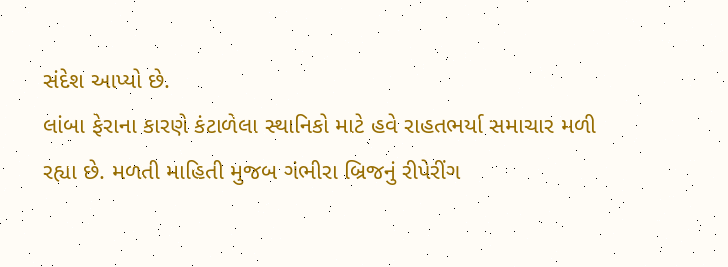સંદેશ આપ્યો છે.
લાંબા ફેરાના કારણે કંટાળેલા સ્થાનિકો માટે હવે રાહતભર્યા સમાચાર મળી રહ્યા છે. મળતી માહિતી મુજબ ગંભીરા બ્રિજનું રીપેરીંગ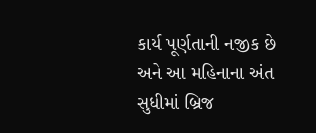કાર્ય પૂર્ણતાની નજીક છે અને આ મહિનાના અંત સુધીમાં બ્રિજ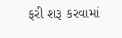ફરી શરૂ કરવામાં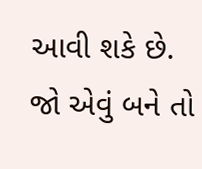આવી શકે છે. જો એવું બને તો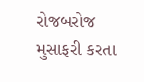રોજબરોજ મુસાફરી કરતા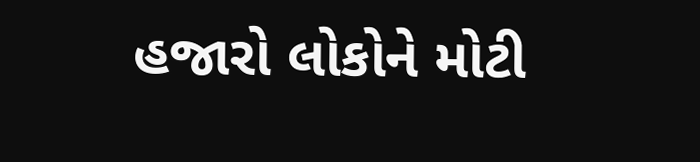હજારો લોકોને મોટી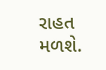રાહત મળશે.